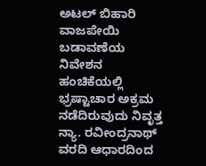ಅಟಲ್ ಬಿಹಾರಿ ವಾಜಪೇಯಿ ಬಡಾವಣೆಯ ನಿವೇಶನ ಹಂಚಿಕೆಯಲ್ಲಿ ಭ್ರಷ್ಟಾಚಾರ ಅಕ್ರಮ ನಡೆದಿರುವುದು ನಿವೃತ್ತ
ನ್ಯಾ. ರವೀಂದ್ರನಾಥ್ ವರದಿ ಆಧಾರದಿಂದ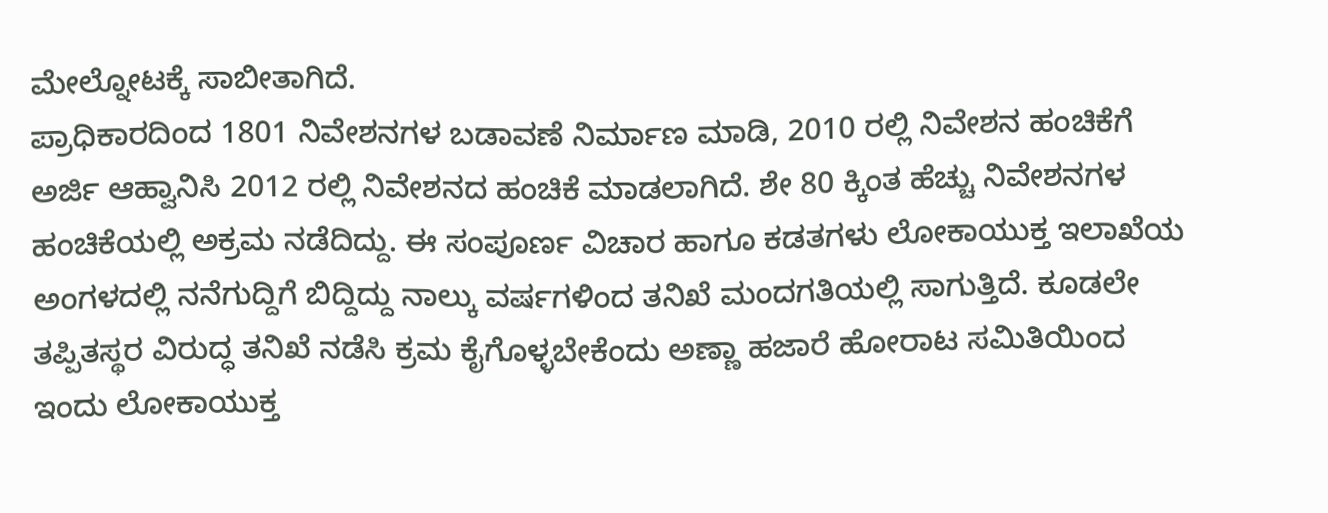ಮೇಲ್ನೋಟಕ್ಕೆ ಸಾಬೀತಾಗಿದೆ.
ಪ್ರಾಧಿಕಾರದಿಂದ 1801 ನಿವೇಶನಗಳ ಬಡಾವಣೆ ನಿರ್ಮಾಣ ಮಾಡಿ, 2010 ರಲ್ಲಿ ನಿವೇಶನ ಹಂಚಿಕೆಗೆ ಅರ್ಜಿ ಆಹ್ವಾನಿಸಿ 2012 ರಲ್ಲಿ ನಿವೇಶನದ ಹಂಚಿಕೆ ಮಾಡಲಾಗಿದೆ. ಶೇ 80 ಕ್ಕಿಂತ ಹೆಚ್ಚು ನಿವೇಶನಗಳ ಹಂಚಿಕೆಯಲ್ಲಿ ಅಕ್ರಮ ನಡೆದಿದ್ದು. ಈ ಸಂಪೂರ್ಣ ವಿಚಾರ ಹಾಗೂ ಕಡತಗಳು ಲೋಕಾಯುಕ್ತ ಇಲಾಖೆಯ ಅಂಗಳದಲ್ಲಿ ನನೆಗುದ್ದಿಗೆ ಬಿದ್ದಿದ್ದು ನಾಲ್ಕು ವರ್ಷಗಳಿಂದ ತನಿಖೆ ಮಂದಗತಿಯಲ್ಲಿ ಸಾಗುತ್ತಿದೆ. ಕೂಡಲೇ ತಪ್ಪಿತಸ್ಥರ ವಿರುದ್ಧ ತನಿಖೆ ನಡೆಸಿ ಕ್ರಮ ಕೈಗೊಳ್ಳಬೇಕೆಂದು ಅಣ್ಣಾ ಹಜಾರೆ ಹೋರಾಟ ಸಮಿತಿಯಿಂದ ಇಂದು ಲೋಕಾಯುಕ್ತ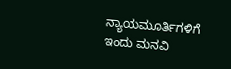ನ್ಯಾಯಮೂರ್ತಿಗಳಿಗೆ ಇಂದು ಮನವಿ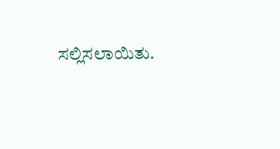ಸಲ್ಲಿಸಲಾಯಿತು.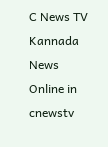C News TV Kannada News Online in cnewstv